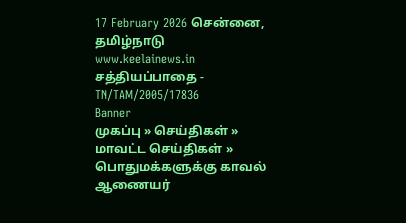17 February 2026 சென்னை, தமிழ்நாடு
www.keelainews.in
சத்தியப்பாதை - TN/TAM/2005/17836
Banner
முகப்பு » செய்திகள் » மாவட்ட செய்திகள் » பொதுமக்களுக்கு காவல் ஆணையர்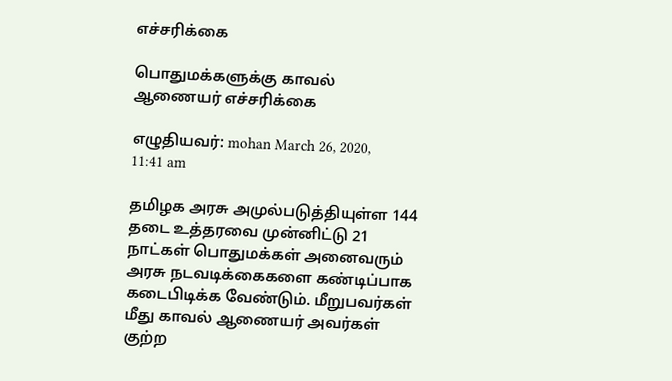எச்சரிக்கை

பொதுமக்களுக்கு காவல் ஆணையர் எச்சரிக்கை

எழுதியவர்: mohan March 26, 2020, 11:41 am

தமிழக அரசு அமுல்படுத்தியுள்ள 144 தடை உத்தரவை முன்னிட்டு 21 நாட்கள் பொதுமக்கள் அனைவரும் அரசு நடவடிக்கைகளை கண்டிப்பாக கடைபிடிக்க வேண்டும். மீறுபவர்கள் மீது காவல் ஆணையர் அவர்கள் குற்ற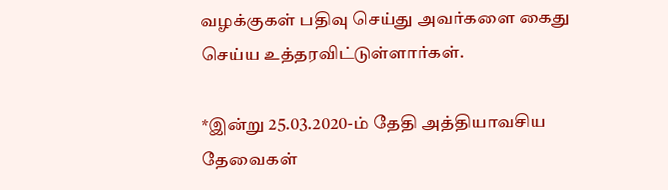வழக்குகள் பதிவு செய்து அவர்களை கைது செய்ய உத்தரவிட்டுள்ளார்கள்.

*இன்று 25.03.2020-ம் தேதி அத்தியாவசிய தேவைகள்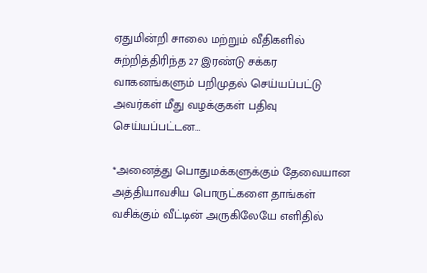ஏதுமின்றி சாலை மற்றும் வீதிகளில் சுற்றித்திரிந்த 27 இரண்டு சக்கர வாகனங்களும் பறிமுதல் செய்யப்பட்டு அவர்கள் மீது வழக்குகள் பதிவு செய்யப்பட்டன…

*அனைத்து பொதுமக்களுக்கும் தேவையான அத்தியாவசிய பொருட்களை தாங்கள் வசிக்கும் வீட்டின் அருகிலேயே எளிதில்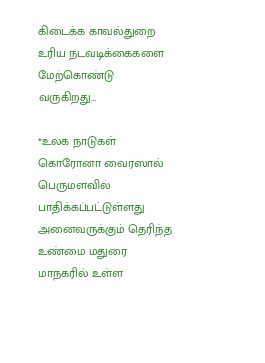கிடைக்க காவல்துறை உரிய நடவடிக்கைகளை மேற்கொண்டு வருகிறது…

*உலக நாடுகள் கொரோனா வைரஸால் பெருமளவில் பாதிக்கப்பட்டுள்ளது அனைவருக்கும் தெரிந்த உண்மை மதுரை மாநகரில் உள்ள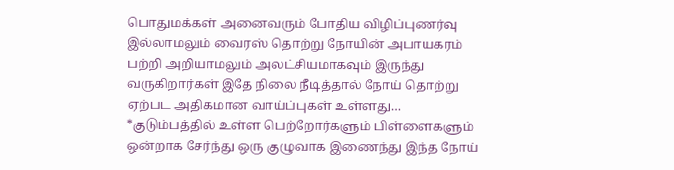பொதுமக்கள் அனைவரும் போதிய விழிப்புணர்வு இல்லாமலும் வைரஸ் தொற்று நோயின் அபாயகரம் பற்றி அறியாமலும் அலட்சியமாகவும் இருந்து வருகிறார்கள் இதே நிலை நீடித்தால் நோய் தொற்று ஏற்பட அதிகமான வாய்ப்புகள் உள்ளது… *குடும்பத்தில் உள்ள பெற்றோர்களும் பிள்ளைகளும் ஒன்றாக சேர்ந்து ஒரு குழுவாக இணைந்து இந்த நோய்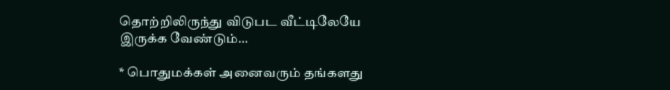தொற்றிலிருந்து விடுபட வீட்டிலேயே இருக்க வேண்டும்…

* பொதுமக்கள் அனைவரும் தங்களது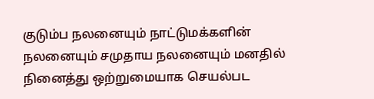குடும்ப நலனையும் நாட்டுமக்களின் நலனையும் சமுதாய நலனையும் மனதில் நினைத்து ஒற்றுமையாக செயல்பட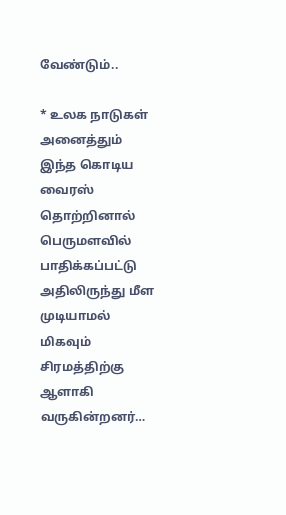வேண்டும்..

* உலக நாடுகள் அனைத்தும் இந்த கொடிய வைரஸ் தொற்றினால் பெருமளவில் பாதிக்கப்பட்டு அதிலிருந்து மீள முடியாமல் மிகவும் சிரமத்திற்கு ஆளாகி வருகின்றனர்…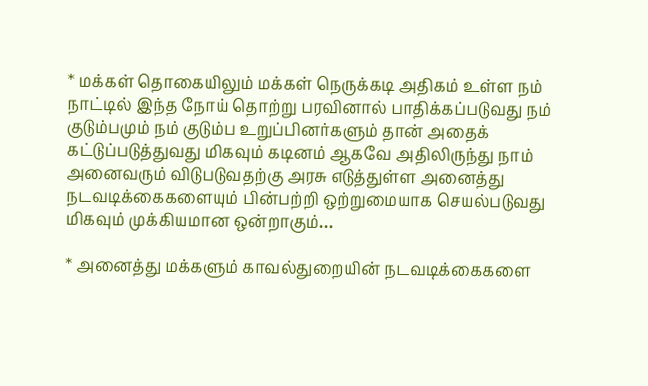* மக்கள் தொகையிலும் மக்கள் நெருக்கடி அதிகம் உள்ள நம் நாட்டில் இந்த நோய் தொற்று பரவினால் பாதிக்கப்படுவது நம் குடும்பமும் நம் குடும்ப உறுப்பினர்களும் தான் அதைக் கட்டுப்படுத்துவது மிகவும் கடினம் ஆகவே அதிலிருந்து நாம் அனைவரும் விடுபடுவதற்கு அரசு எடுத்துள்ள அனைத்து நடவடிக்கைகளையும் பின்பற்றி ஒற்றுமையாக செயல்படுவது மிகவும் முக்கியமான ஒன்றாகும்…

* அனைத்து மக்களும் காவல்துறையின் நடவடிக்கைகளை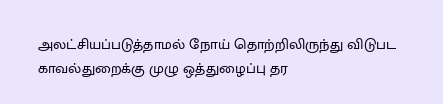அலட்சியப்படுத்தாமல் நோய் தொற்றிலிருந்து விடுபட காவல்துறைக்கு முழு ஒத்துழைப்பு தர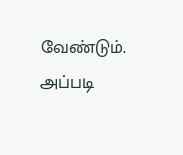வேண்டும். அப்படி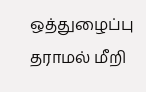ஒத்துழைப்பு தராமல் மீறி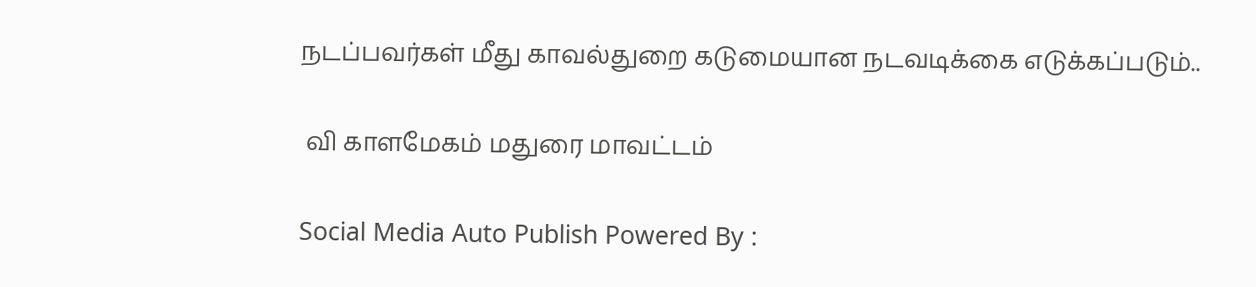நடப்பவர்கள் மீது காவல்துறை கடுமையான நடவடிக்கை எடுக்கப்படும்..

 வி காளமேகம் மதுரை மாவட்டம்

Social Media Auto Publish Powered By :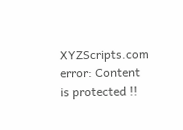XYZScripts.com
error: Content is protected !!